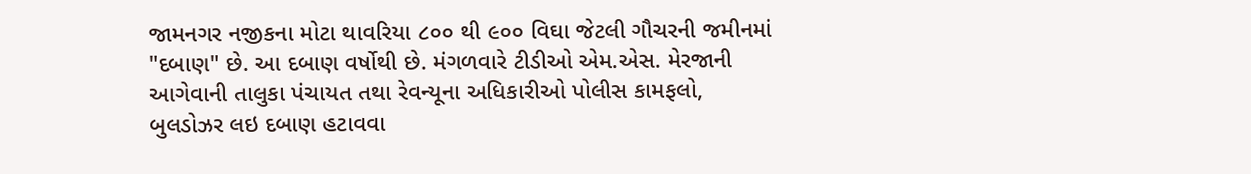જામનગર નજીકના મોટા થાવરિયા ૮૦૦ થી ૯૦૦ વિઘા જેટલી ગૌચરની જમીનમાં "દબાણ" છે. આ દબાણ વર્ષોથી છે. મંગળવારે ટીડીઓ એમ.એસ. મેરજાની આગેવાની તાલુકા પંચાયત તથા રેવન્યૂના અધિકારીઓ પોલીસ કામફલો, બુલડોઝર લઇ દબાણ હટાવવા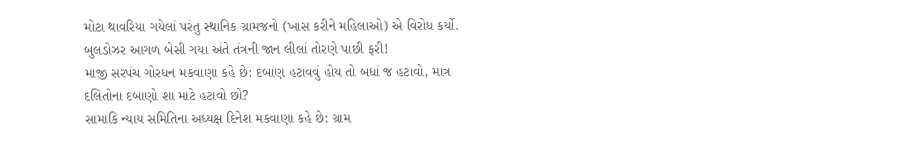મોટા થાવરિયા ગયેલાં પરંતુ સ્થાનિક ગ્રામજનો (ખાસ કરીને મહિલાઓ) એ વિરોધ કર્યો. બુલડોઝર આગળ બેસી ગયા અંતે તંત્રની જાન લીલાં તોરણે પાછી ફરી!
માજી સરપંચ ગોરધન મકવાણા કહે છે: દબાણ હટાવવું હોય તો બધાં જ હટાવો, માત્ર દલિતોના દબાણો શા માટે હટાવો છો?
સામાકિ ન્યાય સમિતિના અધ્યક્ષ દિનેશ મકવાણા કહે છે: ગ્રામ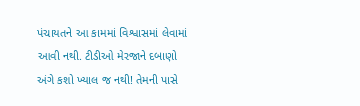પંચાયતને આ કામમાં વિશ્વાસમાં લેવામાં આવી નથી. ટીડીઓ મેરજાને દબાણો અંગે કશો ખ્યાલ જ નથી! તેમની પાસે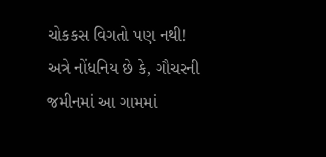ચોકકસ વિગતો પણ નથી!
અત્રે નોંધનિય છે કે, ગૌચરની જમીનમાં આ ગામમાં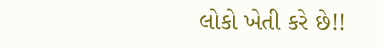લોકો ખેતી કરે છે!!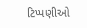ટિપ્પણીઓ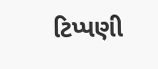ટિપ્પણી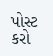પોસ્ટ કરો